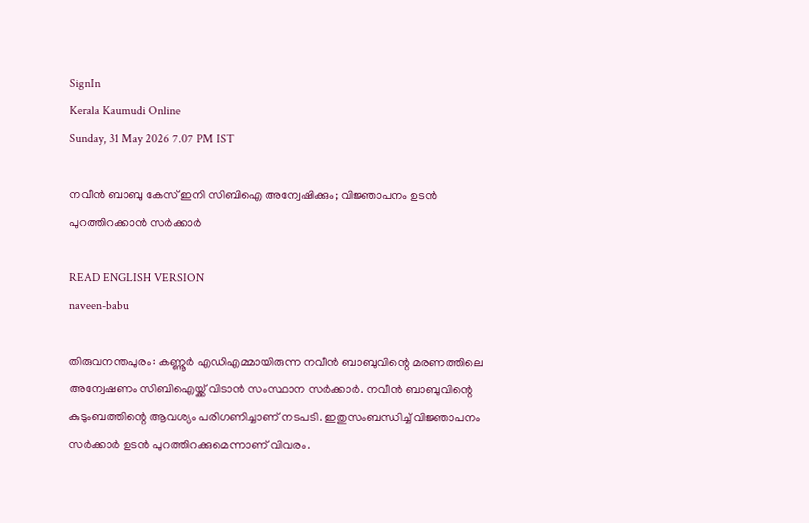SignIn
Kerala Kaumudi Online
Sunday, 31 May 2026 7.07 PM IST

നവീൻ ബാബു കേസ് ഇനി സിബിഐ അന്വേഷിക്കും; വിജ്ഞാപനം ഉടൻ പുറത്തിറക്കാൻ സർക്കാർ

READ ENGLISH VERSION
naveen-babu

തിരുവനന്തപുരം: കണ്ണൂർ എഡിഎമ്മായിരുന്ന നവീൻ ബാബുവിന്റെ മരണത്തിലെ അന്വേഷണം സിബിഐയ്ക്ക് വിടാൻ സംസ്ഥാന സർക്കാർ. നവീൻ ബാബുവിന്റെ കുടുംബത്തിന്റെ ആവശ്യം പരിഗണിച്ചാണ് നടപടി. ഇതുസംബന്ധിച്ച് വിജ്ഞാപനം സർക്കാർ ഉടൻ പുറത്തിറക്കുമെന്നാണ് വിവരം.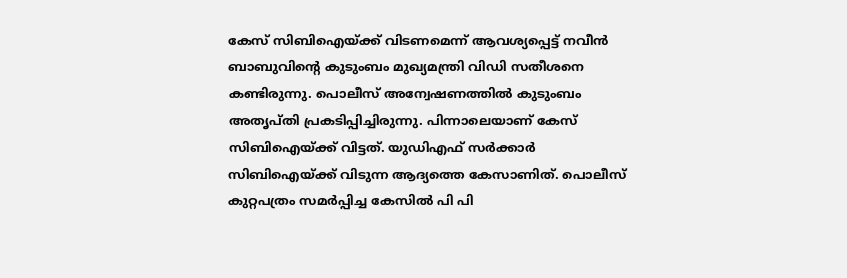കേസ് സിബിഐയ്ക്ക് വിടണമെന്ന് ആവശ്യപ്പെട്ട് നവീൻ ബാബുവിന്റെ കുടുംബം മുഖ്യമന്ത്രി വിഡി സതീശനെ കണ്ടിരുന്നു. പൊലീസ് അന്വേഷണത്തിൽ കുടുംബം അതൃപ്തി പ്രകടിപ്പിച്ചിരുന്നു. പിന്നാലെയാണ് കേസ് സിബിഐയ്ക്ക് വിട്ടത്. യുഡിഎഫ് സർക്കാർ സിബിഐയ്ക്ക് വിടുന്ന ആദ്യത്തെ കേസാണിത്. പൊലീസ് കുറ്റപത്രം സമർപ്പിച്ച കേസിൽ പി പി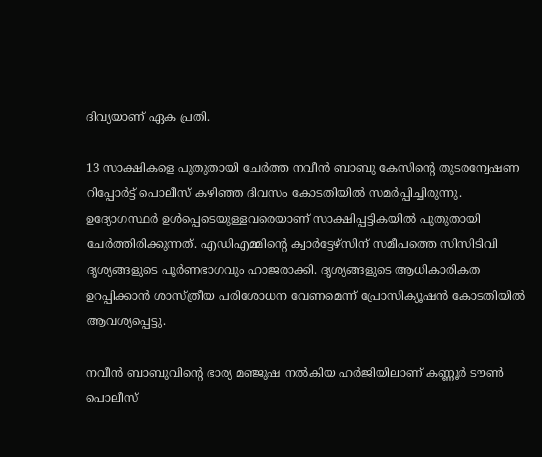ദിവ്യയാണ് ഏക പ്രതി.

13 സാക്ഷികളെ പുതുതായി ചേർത്ത നവീൻ ബാബു കേസിന്റെ തുടരന്വേഷണ റിപ്പോർട്ട് പൊലീസ് കഴിഞ്ഞ ദിവസം കോടതിയിൽ സമർപ്പിച്ചിരുന്നു. ഉദ്യോഗസ്ഥർ ഉൾപ്പെടെയുള്ളവരെയാണ് സാക്ഷിപ്പട്ടികയിൽ പുതുതായി ചേർത്തിരിക്കുന്നത്. എഡിഎമ്മിന്റെ ക്വാർട്ടേഴ്‌സിന് സമീപത്തെ സിസിടിവി ദൃശ്യങ്ങളുടെ പൂർണഭാഗവും ഹാജരാക്കി. ദൃശ്യങ്ങളുടെ ആധികാരികത ഉറപ്പിക്കാൻ ശാസ്ത്രീയ പരിശോധന വേണമെന്ന് പ്രോസിക്യൂഷൻ കോടതിയിൽ ആവശ്യപ്പെട്ടു.

നവീൻ ബാബുവിന്റെ ഭാര്യ മഞ്ജുഷ നൽകിയ ഹർജിയിലാണ് കണ്ണൂർ ടൗൺ പൊലീസ്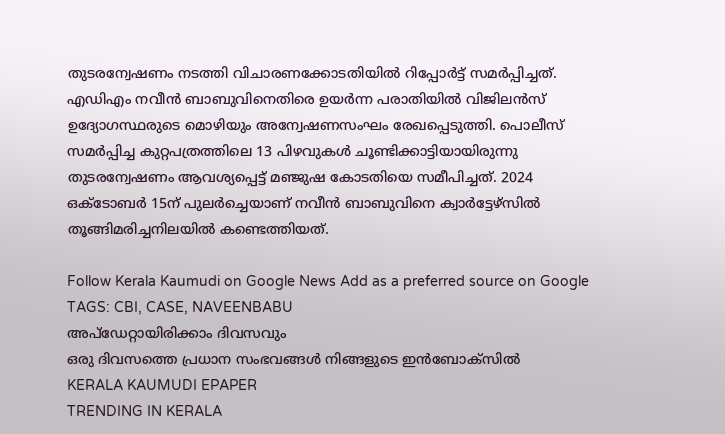തുടരന്വേഷണം നടത്തി വിചാരണക്കോടതിയിൽ റിപ്പോർട്ട് സമർപ്പിച്ചത്. എഡിഎം നവീൻ ബാബുവിനെതിരെ ഉയർന്ന പരാതിയിൽ വിജിലൻസ് ഉദ്യോഗസ്ഥരുടെ മൊഴിയും അന്വേഷണസംഘം രേഖപ്പെടുത്തി. പൊലീസ് സമർപ്പിച്ച കുറ്റപത്രത്തിലെ 13 പിഴവുകൾ ചൂണ്ടിക്കാട്ടിയായിരുന്നു തുടരന്വേഷണം ആവശ്യപ്പെട്ട് മഞ്ജുഷ കോടതിയെ സമീപിച്ചത്. 2024 ഒക്ടോബർ 15ന് പുലർച്ചെയാണ് നവീൻ ബാബുവിനെ ക്വാർട്ടേഴ്സിൽ തൂങ്ങിമരിച്ചനിലയിൽ കണ്ടെത്തിയത്.

Follow Kerala Kaumudi on Google News Add as a preferred source on Google
TAGS: CBI, CASE, NAVEENBABU
അപ്ഡേറ്റായിരിക്കാം ദിവസവും
ഒരു ദിവസത്തെ പ്രധാന സംഭവങ്ങൾ നിങ്ങളുടെ ഇൻബോക്സിൽ
KERALA KAUMUDI EPAPER
TRENDING IN KERALA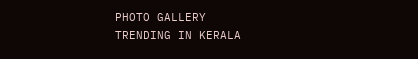PHOTO GALLERY
TRENDING IN KERALA